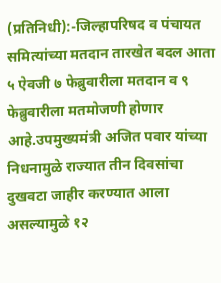(प्रतिनिधी):-जिल्हापरिषद व पंचायत समित्यांच्या मतदान तारखेत बदल आता ५ ऐवजी ७ फेब्रुवारीला मतदान व ९ फेब्रुवारीला मतमोजणी होणार आहे.उपमुख्यमंत्री अजित पवार यांच्या निधनामुळे राज्यात तीन दिवसांचा दुखवटा जाहीर करण्यात आला असल्यामुळे १२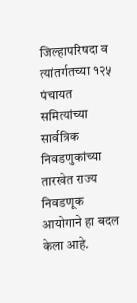जिल्हापरिषदा व त्यांतर्गतच्या १२५ पंचायत समित्यांच्या सार्वत्रिक निवडणुकांच्या तारखेत राज्य निवडणूक आयोगाने हा बदल केला आहे.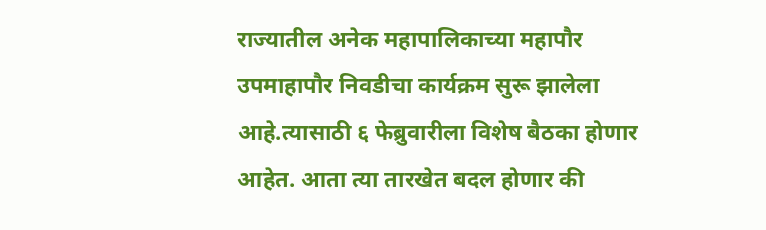राज्यातील अनेक महापालिकाच्या महापौर उपमाहापौर निवडीचा कार्यक्रम सुरू झालेला आहे.त्यासाठी ६ फेब्रुवारीला विशेष बैठका होणार आहेत. आता त्या तारखेत बदल होणार की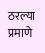ठरल्या प्रमाणे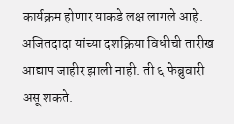कार्यक्रम होणार याकडे लक्ष लागले आहे. अजितदादा यांच्या दशक्रिया विधीची तारीख आद्याप जाहीर झाली नाही. ती ६ फेब्रुवारी असू शकते.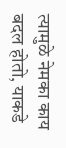त्यामुळे नेमका काय बदल होतो, याकडे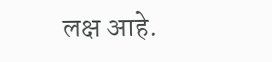लक्ष आहे.